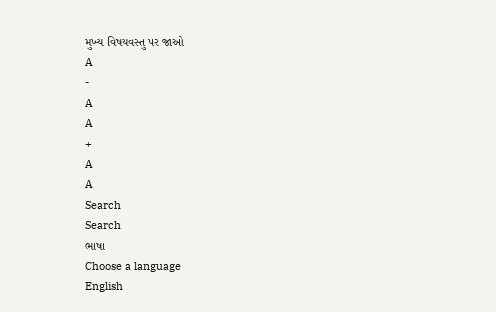મુખ્ય વિષયવસ્તુ પર જાઓ
A
-
A
A
+
A
A
Search
Search
ભાષા
Choose a language
English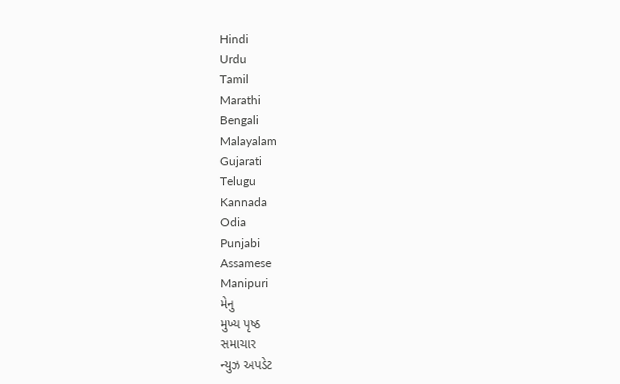Hindi
Urdu
Tamil
Marathi
Bengali
Malayalam
Gujarati
Telugu
Kannada
Odia
Punjabi
Assamese
Manipuri
મેનુ
મુખ્ય પૃષ્ઠ
સમાચાર
ન્યુઝ અપડેટ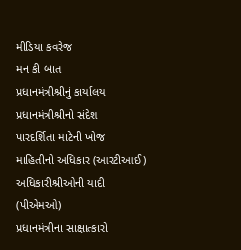મીડિયા કવરેજ
મન કી બાત
પ્રધાનમંત્રીશ્રીનું કાર્યાલય
પ્રધાનમંત્રીશ્રીનો સંદેશ
પારદર્શિતા માટેની ખોજ
માહિતીનો અધિકાર (આરટીઆઈ)
અધિકારીશ્રીઓની યાદી (પીએમઓ)
પ્રધાનમંત્રીના સાક્ષાત્કારો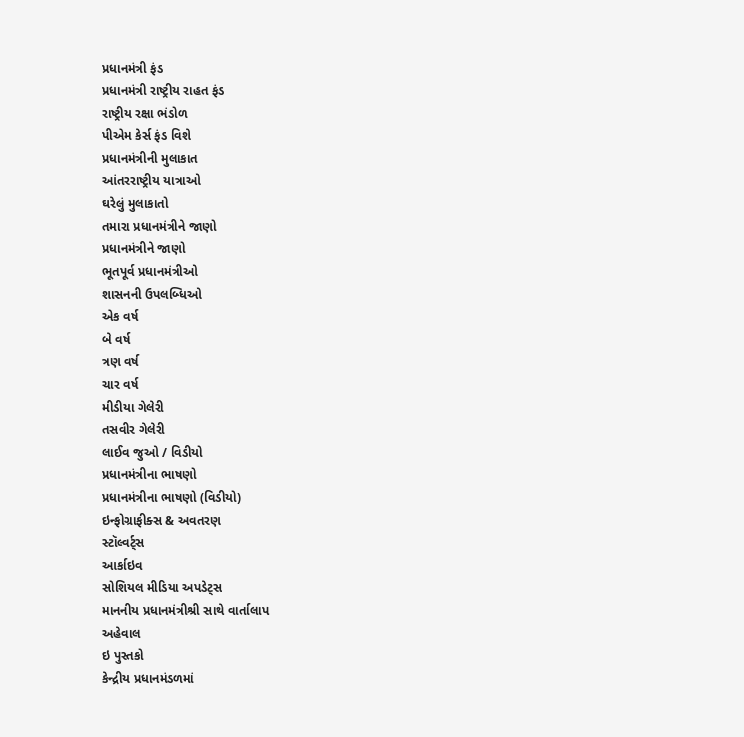પ્રધાનમંત્રી ફંડ
પ્રધાનમંત્રી રાષ્ટ્રીય રાહત ફંડ
રાષ્ટ્રીય રક્ષા ભંડોળ
પીએમ કેર્સ ફંડ વિશે
પ્રધાનમંત્રીની મુલાકાત
આંતરરાષ્ટ્રીય યાત્રાઓ
ઘરેલું મુલાકાતો
તમારા પ્રધાનમંત્રીને જાણો
પ્રધાનમંત્રીને જાણો
ભૂતપૂર્વ પ્રધાનમંત્રીઓ
શાસનની ઉપલબ્ધિઓ
એક વર્ષ
બે વર્ષ
ત્રણ વર્ષ
ચાર વર્ષ
મીડીયા ગેલેરી
તસવીર ગેલેરી
લાઈવ જુઓ / વિડીયો
પ્રધાનમંત્રીના ભાષણો
પ્રધાનમંત્રીના ભાષણો (વિડીયો)
ઇન્ફોગ્રાફીક્સ & અવતરણ
સ્ટૉલ્વર્ટ્સ
આર્કાઇવ
સોશિયલ મીડિયા અપડેટ્સ
માનનીય પ્રધાનમંત્રીશ્રી સાથે વાર્તાલાપ
અહેવાલ
ઇ પુસ્તકો
કેન્દ્રીય પ્રધાનમંડળમાં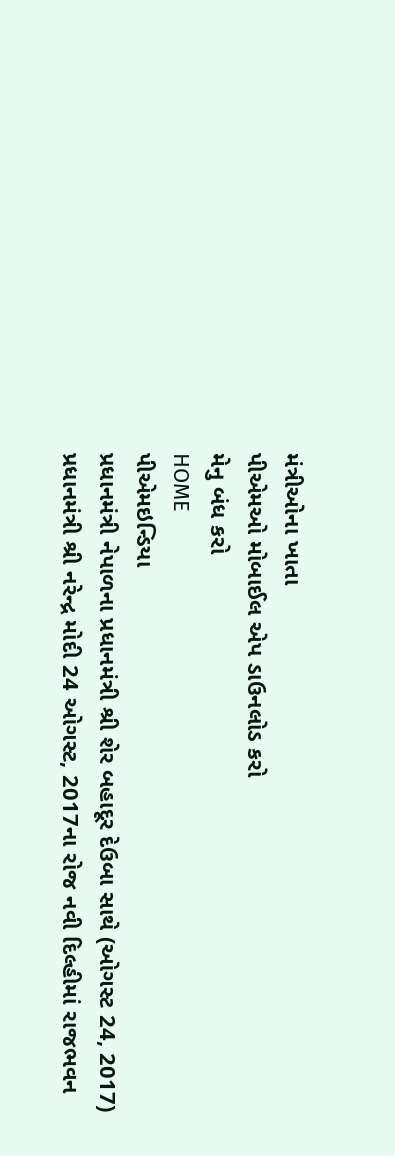મંત્રીઓના ખાતા
પીએમઓ મોબાઈલ એપ ડાઉનલોડ કરો
મેનુ બંધ કરો
HOME
પીએમઇન્ડિયા
પ્રધાનમંત્રી નેપાળના પ્રધાનમંત્રી શ્રી શેર બહાદૂર દેઉબા સાથે (ઓગસ્ટ 24, 2017)
પ્રધાનમંત્રી શ્રી નરેન્દ્ર મોદી 24 ઓગસ્ટ, 2017ના રોજ નવી દિલ્હીમાં રાજભવન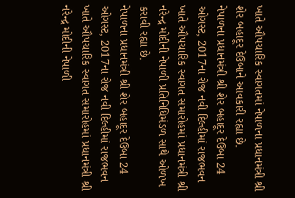ખાતે ઔપચારિક સ્વાગતમાં નેપાળના પ્રધાનમંત્રી શ્રી શેર બહાદૂર દેઉબાને આવકારી રહ્યા છે.
નેપાળના પ્રધાનમંત્રી શ્રી શેર બહાદૂર દેઉબા 24 ઓગસ્ટ, 2017ના રોજ નવી દિલ્હીમાં રાજભવન ખાતે ઔપચારિક સ્વાગત સમારોહમાં પ્રધાનમંત્રી શ્રી નરેન્દ્ર મોદીની નેપાળી પ્રતિનિધિમંડળ સાથે ઓળખ કરાવી રહ્યા છે.
નેપાળના પ્રધાનમંત્રી શ્રી શેર બહાદૂર દેઉબા 24 ઓગસ્ટ, 2017ના રોજ નવી દિલ્હીમાં રાજભવન ખાતે ઔપચારિક સ્વાગત સમારોહમાં પ્રધાનમંત્રી શ્રી નરેન્દ્ર મોદીની નેપાળી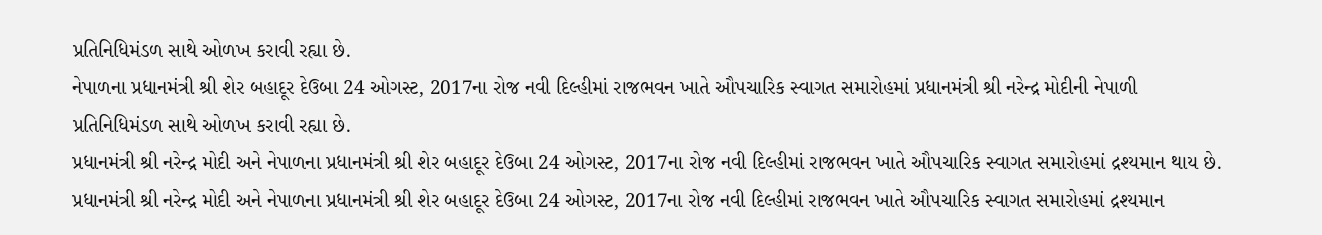પ્રતિનિધિમંડળ સાથે ઓળખ કરાવી રહ્યા છે.
નેપાળના પ્રધાનમંત્રી શ્રી શેર બહાદૂર દેઉબા 24 ઓગસ્ટ, 2017ના રોજ નવી દિલ્હીમાં રાજભવન ખાતે ઔપચારિક સ્વાગત સમારોહમાં પ્રધાનમંત્રી શ્રી નરેન્દ્ર મોદીની નેપાળી પ્રતિનિધિમંડળ સાથે ઓળખ કરાવી રહ્યા છે.
પ્રધાનમંત્રી શ્રી નરેન્દ્ર મોદી અને નેપાળના પ્રધાનમંત્રી શ્રી શેર બહાદૂર દેઉબા 24 ઓગસ્ટ, 2017ના રોજ નવી દિલ્હીમાં રાજભવન ખાતે ઔપચારિક સ્વાગત સમારોહમાં દ્રશ્યમાન થાય છે.
પ્રધાનમંત્રી શ્રી નરેન્દ્ર મોદી અને નેપાળના પ્રધાનમંત્રી શ્રી શેર બહાદૂર દેઉબા 24 ઓગસ્ટ, 2017ના રોજ નવી દિલ્હીમાં રાજભવન ખાતે ઔપચારિક સ્વાગત સમારોહમાં દ્રશ્યમાન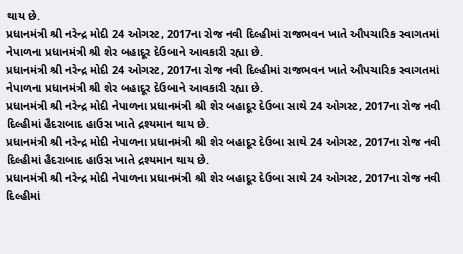થાય છે.
પ્રધાનમંત્રી શ્રી નરેન્દ્ર મોદી 24 ઓગસ્ટ, 2017ના રોજ નવી દિલ્હીમાં રાજભવન ખાતે ઔપચારિક સ્વાગતમાં નેપાળના પ્રધાનમંત્રી શ્રી શેર બહાદૂર દેઉબાને આવકારી રહ્યા છે.
પ્રધાનમંત્રી શ્રી નરેન્દ્ર મોદી 24 ઓગસ્ટ, 2017ના રોજ નવી દિલ્હીમાં રાજભવન ખાતે ઔપચારિક સ્વાગતમાં નેપાળના પ્રધાનમંત્રી શ્રી શેર બહાદૂર દેઉબાને આવકારી રહ્યા છે.
પ્રધાનમંત્રી શ્રી નરેન્દ્ર મોદી નેપાળના પ્રધાનમંત્રી શ્રી શેર બહાદૂર દેઉબા સાથે 24 ઓગસ્ટ, 2017ના રોજ નવી દિલ્હીમાં હૈદરાબાદ હાઉસ ખાતે દ્રશ્યમાન થાય છે.
પ્રધાનમંત્રી શ્રી નરેન્દ્ર મોદી નેપાળના પ્રધાનમંત્રી શ્રી શેર બહાદૂર દેઉબા સાથે 24 ઓગસ્ટ, 2017ના રોજ નવી દિલ્હીમાં હૈદરાબાદ હાઉસ ખાતે દ્રશ્યમાન થાય છે.
પ્રધાનમંત્રી શ્રી નરેન્દ્ર મોદી નેપાળના પ્રધાનમંત્રી શ્રી શેર બહાદૂર દેઉબા સાથે 24 ઓગસ્ટ, 2017ના રોજ નવી દિલ્હીમાં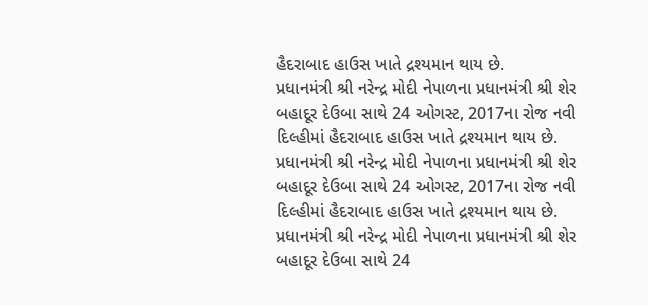હૈદરાબાદ હાઉસ ખાતે દ્રશ્યમાન થાય છે.
પ્રધાનમંત્રી શ્રી નરેન્દ્ર મોદી નેપાળના પ્રધાનમંત્રી શ્રી શેર બહાદૂર દેઉબા સાથે 24 ઓગસ્ટ, 2017ના રોજ નવી દિલ્હીમાં હૈદરાબાદ હાઉસ ખાતે દ્રશ્યમાન થાય છે.
પ્રધાનમંત્રી શ્રી નરેન્દ્ર મોદી નેપાળના પ્રધાનમંત્રી શ્રી શેર બહાદૂર દેઉબા સાથે 24 ઓગસ્ટ, 2017ના રોજ નવી દિલ્હીમાં હૈદરાબાદ હાઉસ ખાતે દ્રશ્યમાન થાય છે.
પ્રધાનમંત્રી શ્રી નરેન્દ્ર મોદી નેપાળના પ્રધાનમંત્રી શ્રી શેર બહાદૂર દેઉબા સાથે 24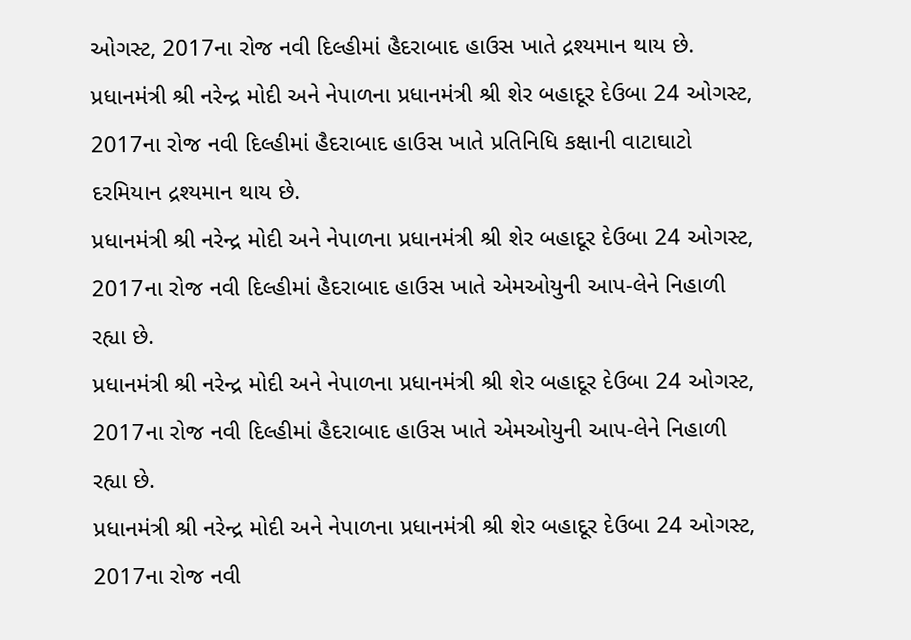ઓગસ્ટ, 2017ના રોજ નવી દિલ્હીમાં હૈદરાબાદ હાઉસ ખાતે દ્રશ્યમાન થાય છે.
પ્રધાનમંત્રી શ્રી નરેન્દ્ર મોદી અને નેપાળના પ્રધાનમંત્રી શ્રી શેર બહાદૂર દેઉબા 24 ઓગસ્ટ, 2017ના રોજ નવી દિલ્હીમાં હૈદરાબાદ હાઉસ ખાતે પ્રતિનિધિ કક્ષાની વાટાઘાટો દરમિયાન દ્રશ્યમાન થાય છે.
પ્રધાનમંત્રી શ્રી નરેન્દ્ર મોદી અને નેપાળના પ્રધાનમંત્રી શ્રી શેર બહાદૂર દેઉબા 24 ઓગસ્ટ, 2017ના રોજ નવી દિલ્હીમાં હૈદરાબાદ હાઉસ ખાતે એમઓયુની આપ-લેને નિહાળી રહ્યા છે.
પ્રધાનમંત્રી શ્રી નરેન્દ્ર મોદી અને નેપાળના પ્રધાનમંત્રી શ્રી શેર બહાદૂર દેઉબા 24 ઓગસ્ટ, 2017ના રોજ નવી દિલ્હીમાં હૈદરાબાદ હાઉસ ખાતે એમઓયુની આપ-લેને નિહાળી રહ્યા છે.
પ્રધાનમંત્રી શ્રી નરેન્દ્ર મોદી અને નેપાળના પ્રધાનમંત્રી શ્રી શેર બહાદૂર દેઉબા 24 ઓગસ્ટ, 2017ના રોજ નવી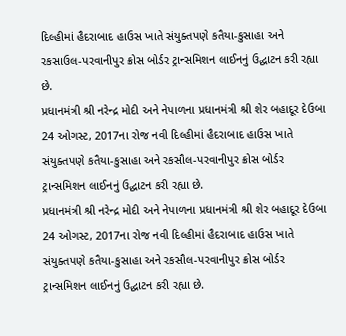દિલ્હીમાં હૈદરાબાદ હાઉસ ખાતે સંયુક્તપણે કતૈયા-કુસાહા અને રકસાઉલ-પરવાનીપુર ક્રોસ બોર્ડર ટ્રાન્સમિશન લાઈનનું ઉદ્ઘાટન કરી રહ્યા છે.
પ્રધાનમંત્રી શ્રી નરેન્દ્ર મોદી અને નેપાળના પ્રધાનમંત્રી શ્રી શેર બહાદૂર દેઉબા 24 ઓગસ્ટ, 2017ના રોજ નવી દિલ્હીમાં હૈદરાબાદ હાઉસ ખાતે સંયુક્તપણે કતૈયા-કુસાહા અને રકસૌલ-પરવાનીપુર ક્રોસ બોર્ડર ટ્રાન્સમિશન લાઈનનું ઉદ્ઘાટન કરી રહ્યા છે.
પ્રધાનમંત્રી શ્રી નરેન્દ્ર મોદી અને નેપાળના પ્રધાનમંત્રી શ્રી શેર બહાદૂર દેઉબા 24 ઓગસ્ટ, 2017ના રોજ નવી દિલ્હીમાં હૈદરાબાદ હાઉસ ખાતે સંયુક્તપણે કતૈયા-કુસાહા અને રકસૌલ-પરવાનીપુર ક્રોસ બોર્ડર ટ્રાન્સમિશન લાઈનનું ઉદ્ઘાટન કરી રહ્યા છે.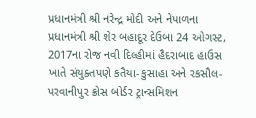પ્રધાનમંત્રી શ્રી નરેન્દ્ર મોદી અને નેપાળના પ્રધાનમંત્રી શ્રી શેર બહાદૂર દેઉબા 24 ઓગસ્ટ, 2017ના રોજ નવી દિલ્હીમાં હૈદરાબાદ હાઉસ ખાતે સંયુક્તપણે કતૈયા-કુસાહા અને રકસૌલ-પરવાનીપુર ક્રોસ બોર્ડર ટ્રાન્સમિશન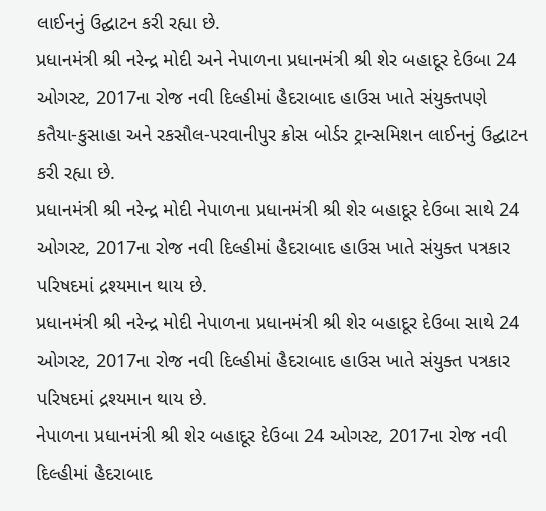લાઈનનું ઉદ્ઘાટન કરી રહ્યા છે.
પ્રધાનમંત્રી શ્રી નરેન્દ્ર મોદી અને નેપાળના પ્રધાનમંત્રી શ્રી શેર બહાદૂર દેઉબા 24 ઓગસ્ટ, 2017ના રોજ નવી દિલ્હીમાં હૈદરાબાદ હાઉસ ખાતે સંયુક્તપણે કતૈયા-કુસાહા અને રકસૌલ-પરવાનીપુર ક્રોસ બોર્ડર ટ્રાન્સમિશન લાઈનનું ઉદ્ઘાટન કરી રહ્યા છે.
પ્રધાનમંત્રી શ્રી નરેન્દ્ર મોદી નેપાળના પ્રધાનમંત્રી શ્રી શેર બહાદૂર દેઉબા સાથે 24 ઓગસ્ટ, 2017ના રોજ નવી દિલ્હીમાં હૈદરાબાદ હાઉસ ખાતે સંયુક્ત પત્રકાર પરિષદમાં દ્રશ્યમાન થાય છે.
પ્રધાનમંત્રી શ્રી નરેન્દ્ર મોદી નેપાળના પ્રધાનમંત્રી શ્રી શેર બહાદૂર દેઉબા સાથે 24 ઓગસ્ટ, 2017ના રોજ નવી દિલ્હીમાં હૈદરાબાદ હાઉસ ખાતે સંયુક્ત પત્રકાર પરિષદમાં દ્રશ્યમાન થાય છે.
નેપાળના પ્રધાનમંત્રી શ્રી શેર બહાદૂર દેઉબા 24 ઓગસ્ટ, 2017ના રોજ નવી દિલ્હીમાં હૈદરાબાદ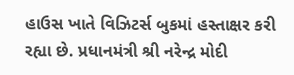હાઉસ ખાતે વિઝિટર્સ બુકમાં હસ્તાક્ષર કરી રહ્યા છે. પ્રધાનમંત્રી શ્રી નરેન્દ્ર મોદી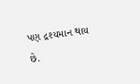પણ દ્રશ્યમાન થાય છે.